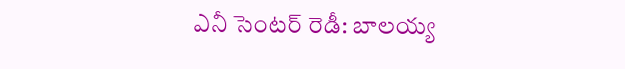ఎనీ సెంటర్ రెడీ: బాలయ్య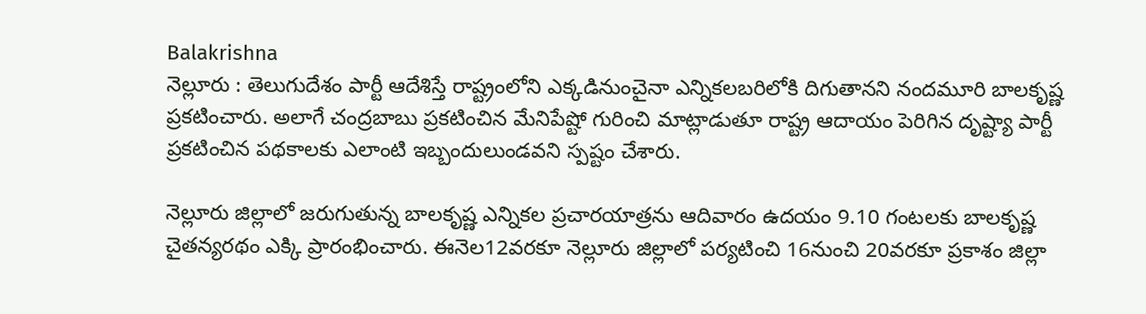Balakrishna
నెల్లూరు : తెలుగుదేశం పార్టీ ఆదేశిస్తే రాష్ట్రంలోని ఎక్కడినుంచైనా ఎన్నికలబరిలోకి దిగుతానని నందమూరి బాలకృష్ణ ప్రకటించారు. అలాగే చంద్రబాబు ప్రకటించిన మేనిపేష్టో గురించి మాట్లాడుతూ రాష్ట్ర ఆదాయం పెరిగిన దృష్ట్యా పార్టీ ప్రకటించిన పథకాలకు ఎలాంటి ఇబ్బందులుండవని స్పష్టం చేశారు.

నెల్లూరు జిల్లాలో జరుగుతున్న బాలకృష్ణ ఎన్నికల ప్రచారయాత్రను ఆదివారం ఉదయం 9.10 గంటలకు బాలకృష్ణ చైతన్యరథం ఎక్కి ప్రారంభించారు. ఈనెల12వరకూ నెల్లూరు జిల్లాలో పర్యటించి 16నుంచి 20వరకూ ప్రకాశం జిల్లా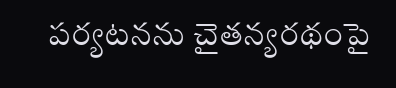పర్యటనను చైతన్యరథంపై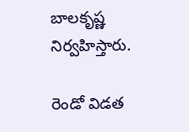బాలకృష్ణ నిర్వహిస్తారు.

రెండో విడత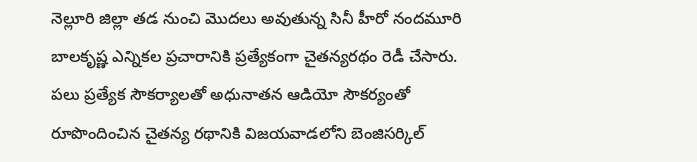నెల్లూరి జిల్లా తడ నుంచి మొదలు అవుతున్న సినీ హీరో నందమూరి బాలకృష్ణ ఎన్నికల ప్రచారానికి ప్రత్యేకంగా చైతన్యరథం రెడీ చేసారు. పలు ప్రత్యేక సౌకర్యాలతో అధునాతన ఆడియో సౌకర్యంతో రూపొందించిన చైతన్య రథానికి విజయవాడలోని బెంజిసర్కిల్‌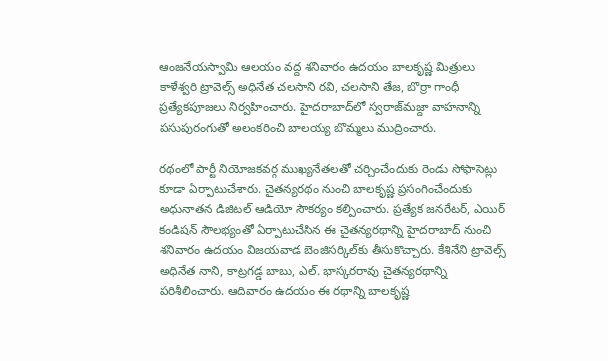ఆంజనేయస్వామి ఆలయం వద్ద శనివారం ఉదయం బాలకృష్ణ మిత్రులు కాళేశ్వరి ట్రావెల్స్‌ అధినేత చలసాని రవి, చలసాని తేజ, బొర్రా గాంధీ ప్రత్యేకపూజలు నిర్వహించారు. హైదరాబాద్‌లో స్వరాజ్‌మజ్దా వాహనాన్ని పసుపురంగుతో అలంకరించి బాలయ్య బొమ్మలు ముద్రించారు.

రథంలో పార్టీ నియోజకవర్గ ముఖ్యనేతలతో చర్చించేందుకు రెండు సోఫాసెట్లు కూడా ఏర్పాటుచేశారు. చైతన్యరథం నుంచి బాలకృష్ణ ప్రసంగించేందుకు అధునాతన డిజిటల్‌ ఆడియో సౌకర్యం కల్పించారు. ప్రత్యేక జనరేటర్‌, ఎయిర్‌ కండిషన్‌ సౌలభ్యంతో ఏర్పాటుచేసిన ఈ చైతన్యరథాన్ని హైదరాబాద్‌ నుంచి శనివారం ఉదయం విజయవాడ బెంజిసర్కిల్‌కు తీసుకొచ్చారు. కేశినేని ట్రావెల్స్‌ అధినేత నాని, కాట్రగడ్డ బాబు, ఎల్‌. భాస్కరరావు చైతన్యరథాన్ని పరిశీలించారు. ఆదివారం ఉదయం ఈ రథాన్ని బాలకృష్ణ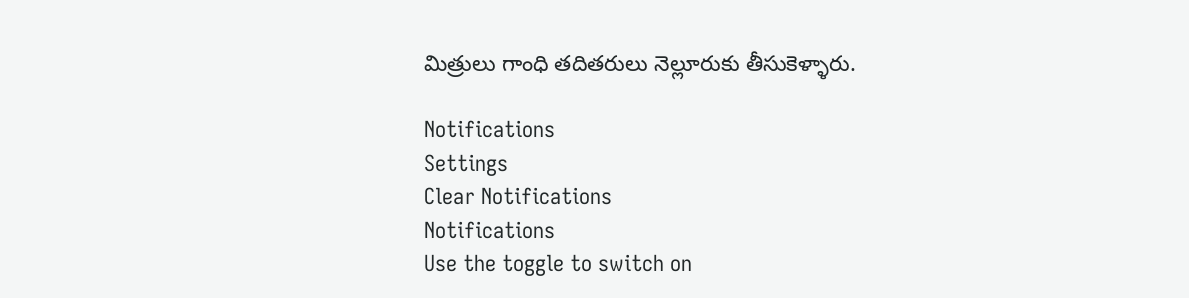మిత్రులు గాంధి తదితరులు నెల్లూరుకు తీసుకెళ్ళారు.

Notifications
Settings
Clear Notifications
Notifications
Use the toggle to switch on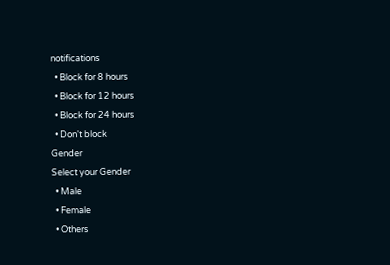notifications
  • Block for 8 hours
  • Block for 12 hours
  • Block for 24 hours
  • Don't block
Gender
Select your Gender
  • Male
  • Female
  • Others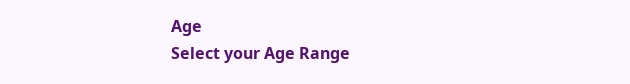Age
Select your Age Range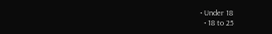• Under 18
  • 18 to 25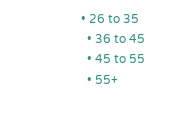• 26 to 35
  • 36 to 45
  • 45 to 55
  • 55+